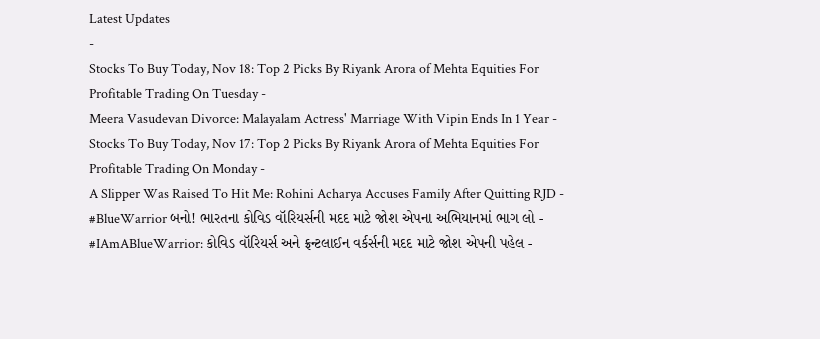Latest Updates
-
Stocks To Buy Today, Nov 18: Top 2 Picks By Riyank Arora of Mehta Equities For Profitable Trading On Tuesday -
Meera Vasudevan Divorce: Malayalam Actress' Marriage With Vipin Ends In 1 Year -
Stocks To Buy Today, Nov 17: Top 2 Picks By Riyank Arora of Mehta Equities For Profitable Trading On Monday -
A Slipper Was Raised To Hit Me: Rohini Acharya Accuses Family After Quitting RJD -
#BlueWarrior બનો! ભારતના કોવિડ વૉરિયર્સની મદદ માટે જોશ એપના અભિયાનમાં ભાગ લો -
#IAmABlueWarrior: કોવિડ વૉરિયર્સ અને ફ્રન્ટલાઈન વર્કર્સની મદદ માટે જોશ એપની પહેલ -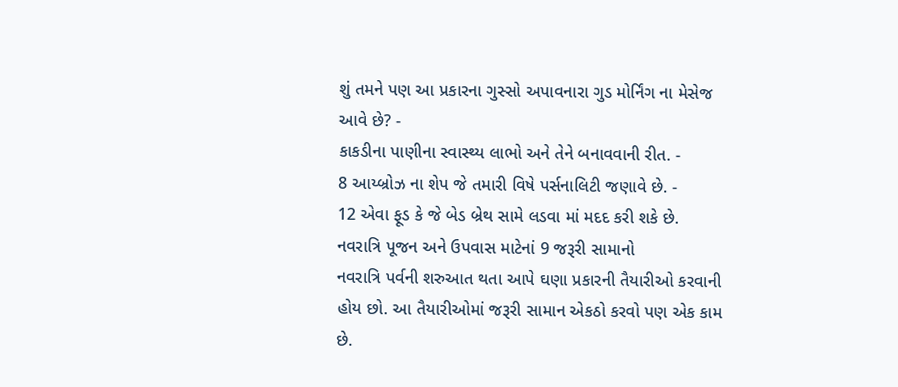શું તમને પણ આ પ્રકારના ગુસ્સો અપાવનારા ગુડ મોર્નિંગ ના મેસેજ આવે છે? -
કાકડીના પાણીના સ્વાસ્થ્ય લાભો અને તેને બનાવવાની રીત. -
8 આય્બ્રોઝ ના શેપ જે તમારી વિષે પર્સનાલિટી જણાવે છે. -
12 એવા ફૂડ કે જે બેડ બ્રેથ સામે લડવા માં મદદ કરી શકે છે.
નવરાત્રિ પૂજન અને ઉપવાસ માટેનાં 9 જરૂરી સામાનો
નવરાત્રિ પર્વની શરુઆત થતા આપે ઘણા પ્રકારની તૈયારીઓ કરવાની હોય છો. આ તૈયારીઓમાં જરૂરી સામાન એકઠો કરવો પણ એક કામ છે.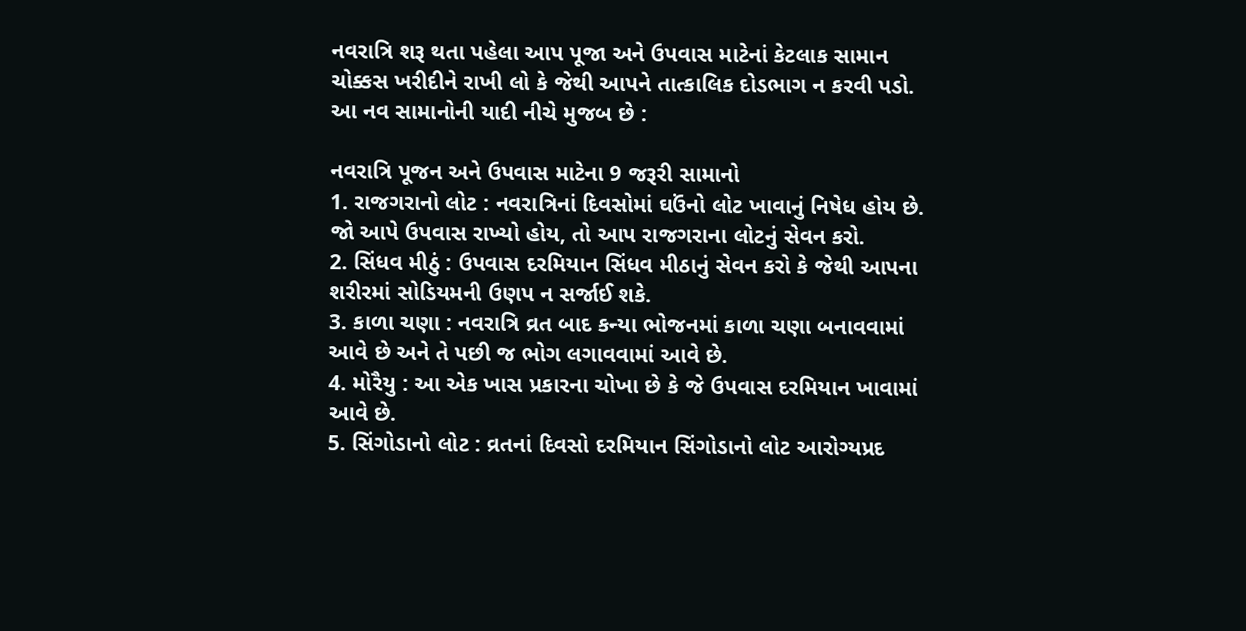નવરાત્રિ શરૂ થતા પહેલા આપ પૂજા અને ઉપવાસ માટેનાં કેટલાક સામાન ચોક્કસ ખરીદીને રાખી લો કે જેથી આપને તાત્કાલિક દોડભાગ ન કરવી પડો. આ નવ સામાનોની યાદી નીચે મુજબ છે :

નવરાત્રિ પૂજન અને ઉપવાસ માટેના 9 જરૂરી સામાનો
1. રાજગરાનો લોટ : નવરાત્રિનાં દિવસોમાં ઘઉંનો લોટ ખાવાનું નિષેધ હોય છે. જો આપે ઉપવાસ રાખ્યો હોય, તો આપ રાજગરાના લોટનું સેવન કરો.
2. સિંધવ મીઠું : ઉપવાસ દરમિયાન સિંધવ મીઠાનું સેવન કરો કે જેથી આપના શરીરમાં સોડિયમની ઉણપ ન સર્જાઈ શકે.
3. કાળા ચણા : નવરાત્રિ વ્રત બાદ કન્યા ભોજનમાં કાળા ચણા બનાવવામાં આવે છે અને તે પછી જ ભોગ લગાવવામાં આવે છે.
4. મોરૈયુ : આ એક ખાસ પ્રકારના ચોખા છે કે જે ઉપવાસ દરમિયાન ખાવામાં આવે છે.
5. સિંગોડાનો લોટ : વ્રતનાં દિવસો દરમિયાન સિંગોડાનો લોટ આરોગ્યપ્રદ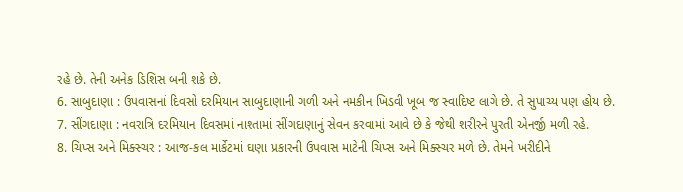રહે છે. તેની અનેક ડિશિસ બની શકે છે.
6. સાબુદાણા : ઉપવાસનાં દિવસો દરમિયાન સાબુદાણાની ગળી અને નમકીન ખિડવી ખૂબ જ સ્વાદિષ્ટ લાગે છે. તે સુપાચ્ય પણ હોય છે.
7. સીંગદાણા : નવરાત્રિ દરમિયાન દિવસમાં નાશ્તામાં સીંગદાણાનું સેવન કરવામાં આવે છે કે જેથી શરીરને પુરતી એનર્જી મળી રહે.
8. ચિપ્સ અને મિક્સ્ચર : આજ-કલ માર્કેટમાં ઘણા પ્રકારની ઉપવાસ માટેની ચિપ્સ અને મિક્સ્ચર મળે છે. તેમને ખરીદીને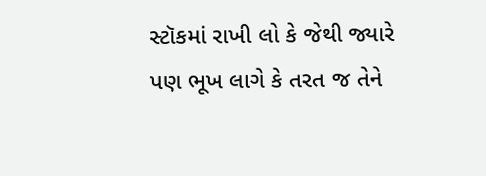સ્ટૉકમાં રાખી લો કે જેથી જ્યારે પણ ભૂખ લાગે કે તરત જ તેને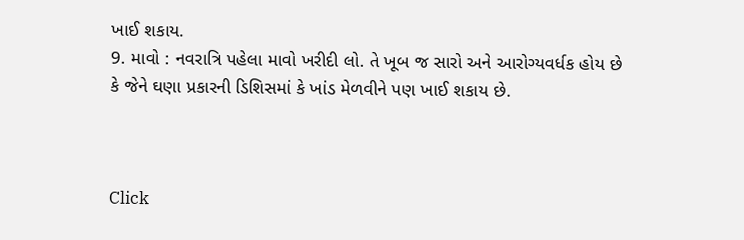ખાઈ શકાય.
9. માવો : નવરાત્રિ પહેલા માવો ખરીદી લો. તે ખૂબ જ સારો અને આરોગ્યવર્ધક હોય છે કે જેને ઘણા પ્રકારની ડિશિસમાં કે ખાંડ મેળવીને પણ ખાઈ શકાય છે.



Click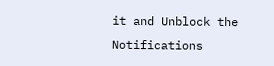it and Unblock the Notifications